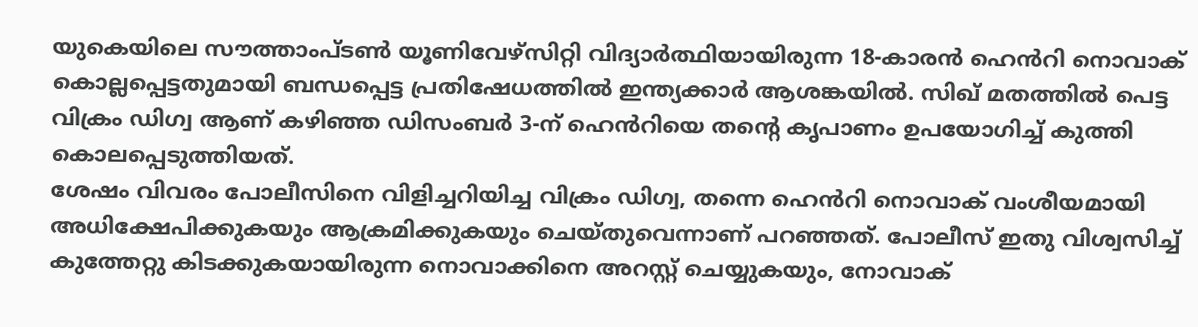യുകെയിലെ സൗത്താംപ്ടൺ യൂണിവേഴ്സിറ്റി വിദ്യാർത്ഥിയായിരുന്ന 18-കാരൻ ഹെൻറി നൊവാക് കൊല്ലപ്പെട്ടതുമായി ബന്ധപ്പെട്ട പ്രതിഷേധത്തിൽ ഇന്ത്യക്കാർ ആശങ്കയിൽ. സിഖ് മതത്തിൽ പെട്ട വിക്രം ഡിഗ്വ ആണ് കഴിഞ്ഞ ഡിസംബർ 3-ന് ഹെൻറിയെ തന്റെ കൃപാണം ഉപയോഗിച്ച് കുത്തി കൊലപ്പെടുത്തിയത്.
ശേഷം വിവരം പോലീസിനെ വിളിച്ചറിയിച്ച വിക്രം ഡിഗ്വ, തന്നെ ഹെൻറി നൊവാക് വംശീയമായി അധിക്ഷേപിക്കുകയും ആക്രമിക്കുകയും ചെയ്തുവെന്നാണ് പറഞ്ഞത്. പോലീസ് ഇതു വിശ്വസിച്ച് കുത്തേറ്റു കിടക്കുകയായിരുന്ന നൊവാക്കിനെ അറസ്റ്റ് ചെയ്യുകയും, നോവാക്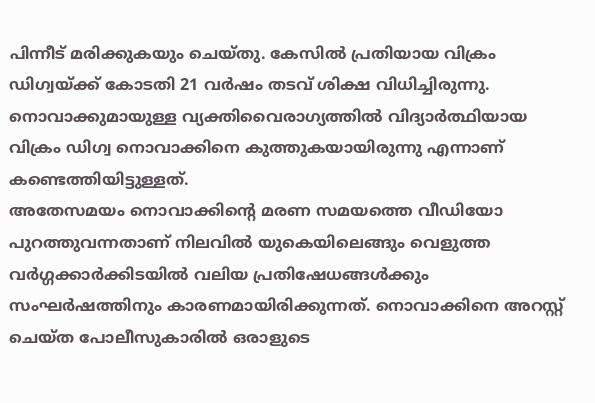പിന്നീട് മരിക്കുകയും ചെയ്തു. കേസിൽ പ്രതിയായ വിക്രം ഡിഗ്വയ്ക്ക് കോടതി 21 വർഷം തടവ് ശിക്ഷ വിധിച്ചിരുന്നു. നൊവാക്കുമായുള്ള വ്യക്തിവൈരാഗ്യത്തിൽ വിദ്യാർത്ഥിയായ വിക്രം ഡിഗ്വ നൊവാക്കിനെ കുത്തുകയായിരുന്നു എന്നാണ് കണ്ടെത്തിയിട്ടുള്ളത്.
അതേസമയം നൊവാക്കിന്റെ മരണ സമയത്തെ വീഡിയോ പുറത്തുവന്നതാണ് നിലവിൽ യുകെയിലെങ്ങും വെളുത്ത വർഗ്ഗക്കാർക്കിടയിൽ വലിയ പ്രതിഷേധങ്ങൾക്കും സംഘർഷത്തിനും കാരണമായിരിക്കുന്നത്. നൊവാക്കിനെ അറസ്റ്റ് ചെയ്ത പോലീസുകാരിൽ ഒരാളുടെ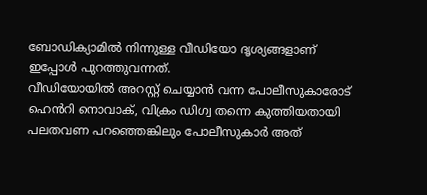ബോഡിക്യാമിൽ നിന്നുള്ള വീഡിയോ ദൃശ്യങ്ങളാണ് ഇപ്പോൾ പുറത്തുവന്നത്.
വീഡിയോയിൽ അറസ്റ്റ് ചെയ്യാൻ വന്ന പോലീസുകാരോട് ഹെൻറി നൊവാക്, വിക്രം ഡിഗ്വ തന്നെ കുത്തിയതായി പലതവണ പറഞ്ഞെങ്കിലും പോലീസുകാർ അത്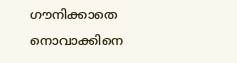ഗൗനിക്കാതെ നൊവാക്കിനെ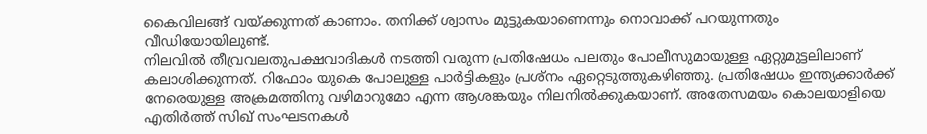കൈവിലങ്ങ് വയ്ക്കുന്നത് കാണാം. തനിക്ക് ശ്വാസം മുട്ടുകയാണെന്നും നൊവാക്ക് പറയുന്നതും വീഡിയോയിലുണ്ട്.
നിലവിൽ തീവ്രവലതുപക്ഷവാദികൾ നടത്തി വരുന്ന പ്രതിഷേധം പലതും പോലീസുമായുള്ള ഏറ്റുമുട്ടലിലാണ് കലാശിക്കുന്നത്. റിഫോം യുകെ പോലുള്ള പാർട്ടികളും പ്രശ്നം ഏറ്റെടുത്തുകഴിഞ്ഞു. പ്രതിഷേധം ഇന്ത്യക്കാർക്ക് നേരെയുള്ള അക്രമത്തിനു വഴിമാറുമോ എന്ന ആശങ്കയും നിലനിൽക്കുകയാണ്. അതേസമയം കൊലയാളിയെ എതിർത്ത് സിഖ് സംഘടനകൾ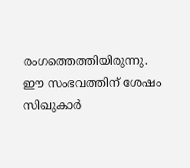രംഗത്തെത്തിയിരുന്നു.
ഈ സംഭവത്തിന് ശേഷം സിഖുകാർ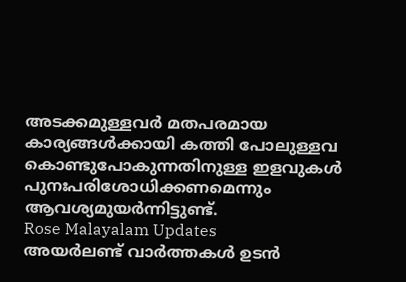അടക്കമുള്ളവർ മതപരമായ കാര്യങ്ങൾക്കായി കത്തി പോലുള്ളവ കൊണ്ടുപോകുന്നതിനുള്ള ഇളവുകൾ പുനഃപരിശോധിക്കണമെന്നും ആവശ്യമുയർന്നിട്ടുണ്ട്.
Rose Malayalam Updates
അയർലണ്ട് വാർത്തകൾ ഉടൻ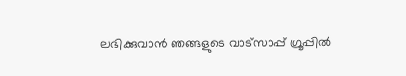ലഭിക്കുവാൻ ഞങ്ങളുടെ വാട്സാപ്പ് ഗ്രൂപ്പിൽ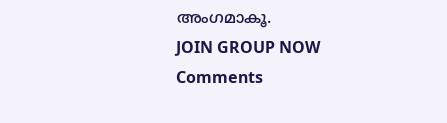അംഗമാകൂ.
JOIN GROUP NOW
Comments